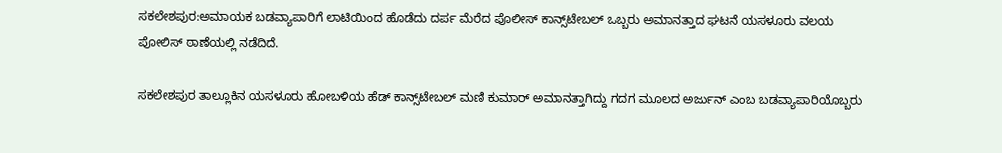ಸಕಲೇಶಪುರ:ಅಮಾಯಕ ಬಡವ್ಯಾಪಾರಿಗೆ ಲಾಟಿಯಿಂದ ಹೊಡೆದು ದರ್ಪ ಮೆರೆದ ಪೊಲೀಸ್ ಕಾನ್ಸ್‌ಟೇಬಲ್ ಒಬ್ಬರು ಅಮಾನತ್ತಾದ ಘಟನೆ ಯಸಳೂರು ವಲಯ ಪೋಲಿಸ್ ಠಾಣೆಯಲ್ಲಿ ನಡೆದಿದೆ.

ಸಕಲೇಶಪುರ ತಾಲ್ಲೂಕಿನ ಯಸಳೂರು ಹೋಬಳಿಯ ಹೆಡ್ ಕಾನ್ಸ್‌ಟೇಬಲ್ ಮಣಿ ಕುಮಾರ್ ಅಮಾನತ್ತಾಗಿದ್ದು ಗದಗ ಮೂಲದ ಅರ್ಜುನ್ ಎಂಬ ಬಡವ್ಯಾಪಾರಿಯೊಬ್ಬರು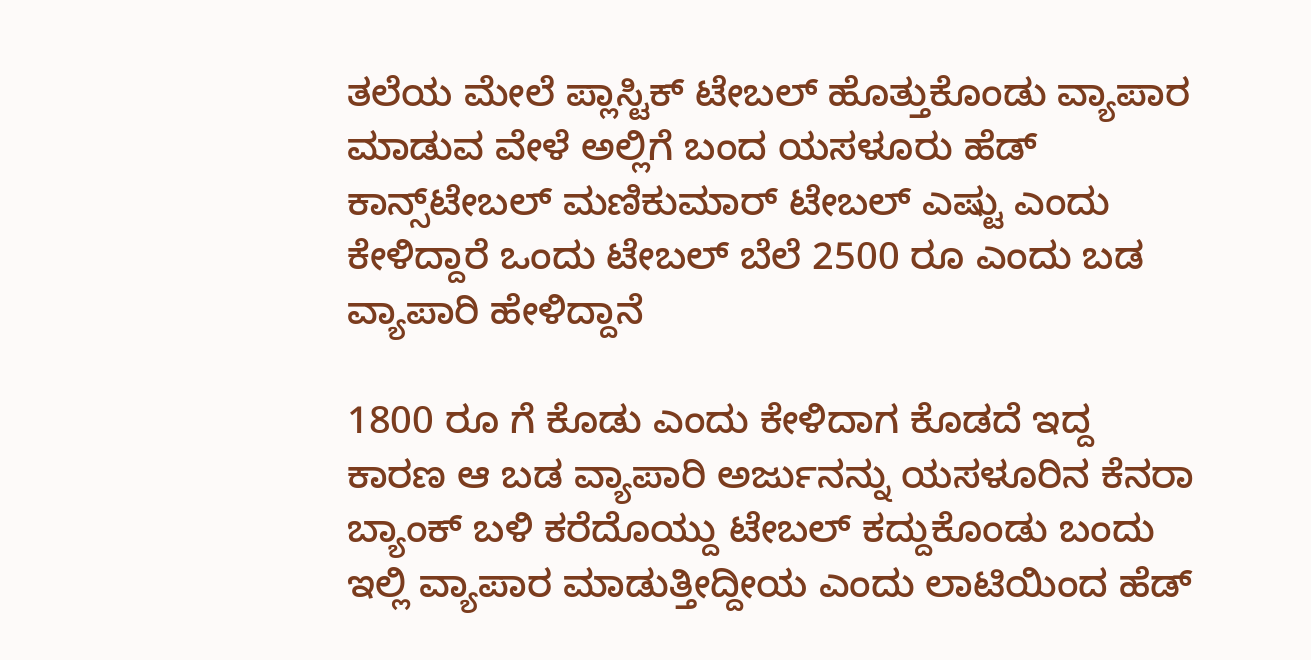ತಲೆಯ ಮೇಲೆ ಪ್ಲಾಸ್ಟಿಕ್ ಟೇಬಲ್ ಹೊತ್ತುಕೊಂಡು ವ್ಯಾಪಾರ ಮಾಡುವ ವೇಳೆ ಅಲ್ಲಿಗೆ ಬಂದ ಯಸಳೂರು ಹೆಡ್ ಕಾನ್ಸ್‌ಟೇಬಲ್ ಮಣಿಕುಮಾರ್ ಟೇಬಲ್ ಎಷ್ಟು ಎಂದು ಕೇಳಿದ್ದಾರೆ ಒಂದು ಟೇಬಲ್ ಬೆಲೆ 2500 ರೂ ಎಂದು ಬಡ ವ್ಯಾಪಾರಿ ಹೇಳಿದ್ದಾನೆ

1800 ರೂ ಗೆ ಕೊಡು ಎಂದು ಕೇಳಿದಾಗ ಕೊಡದೆ ಇದ್ದ ಕಾರಣ ಆ ಬಡ ವ್ಯಾಪಾರಿ ಅರ್ಜುನನ್ನು ಯಸಳೂರಿನ ಕೆನರಾ ಬ್ಯಾಂಕ್ ಬಳಿ ಕರೆದೊಯ್ದು ಟೇಬಲ್ ಕದ್ದುಕೊಂಡು ಬಂದು ಇಲ್ಲಿ ವ್ಯಾಪಾರ ಮಾಡುತ್ತೀದ್ದೀಯ ಎಂದು ಲಾಟಿಯಿಂದ ಹೆಡ್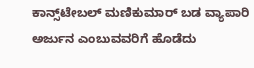ಕಾನ್ಸ್‌ಟೇಬಲ್ ಮಣಿಕುಮಾರ್ ಬಡ ವ್ಯಾಪಾರಿ ಅರ್ಜುನ ಎಂಬುವವರಿಗೆ ಹೊಡೆದು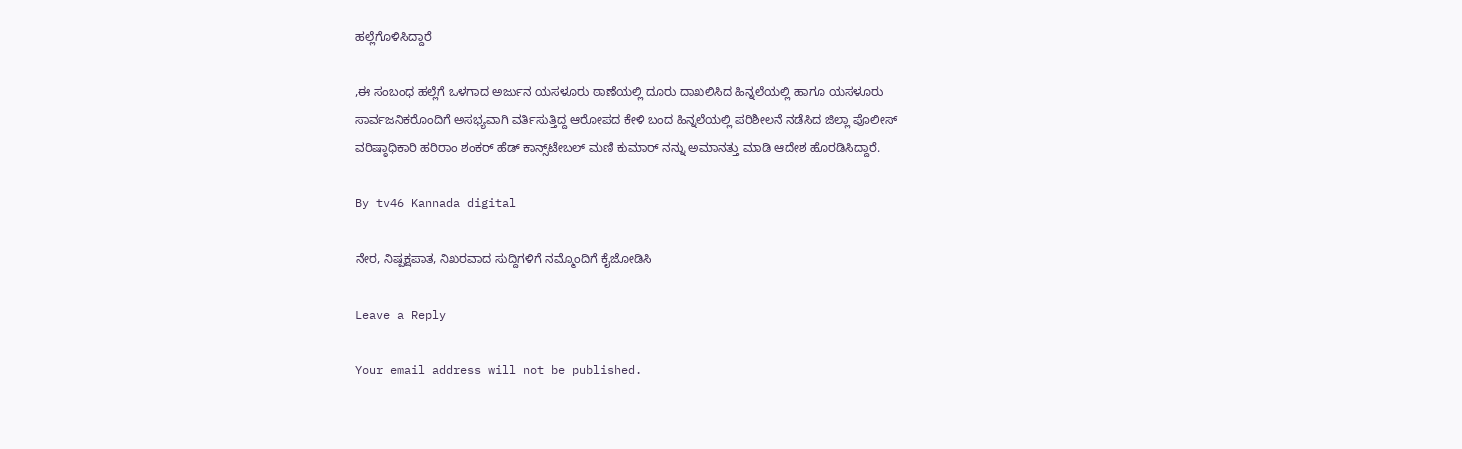ಹಲ್ಲೆಗೊಳಿಸಿದ್ದಾರೆ

,ಈ ಸಂಬಂಧ ಹಲ್ಲೆಗೆ ಒಳಗಾದ ಅರ್ಜುನ ಯಸಳೂರು ಠಾಣೆಯಲ್ಲಿ ದೂರು ದಾಖಲಿಸಿದ ಹಿನ್ನಲೆಯಲ್ಲಿ ಹಾಗೂ ಯಸಳೂರು ಸಾರ್ವಜನಿಕರೊಂದಿಗೆ ಅಸಭ್ಯವಾಗಿ ವರ್ತಿಸುತ್ತಿದ್ದ ಆರೋಪದ ಕೇಳಿ ಬಂದ ಹಿನ್ನಲೆಯಲ್ಲಿ ಪರಿಶೀಲನೆ ನಡೆಸಿದ ಜಿಲ್ಲಾ ಪೊಲೀಸ್ ವರಿಷ್ಠಾಧಿಕಾರಿ ಹರಿರಾಂ ಶಂಕರ್ ಹೆಡ್ ಕಾನ್ಸ್‌ಟೇಬಲ್ ಮಣಿ ಕುಮಾರ್ ನನ್ನು ಅಮಾನತ್ತು ಮಾಡಿ ಆದೇಶ ಹೊರಡಿಸಿದ್ದಾರೆ.

By tv46 Kannada digital

ನೇರ, ನಿಷ್ಪಕ್ಷಪಾತ, ನಿಖರವಾದ ಸುದ್ದಿಗಳಿಗೆ ನಮ್ಮೊಂದಿಗೆ ಕೈಜೋಡಿಸಿ

Leave a Reply

Your email address will not be published.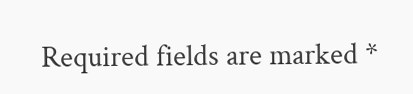Required fields are marked *